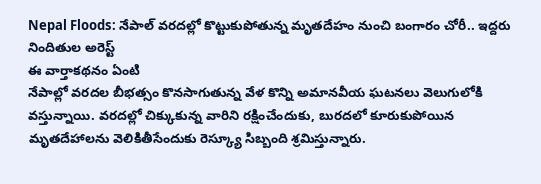Nepal Floods: నేపాల్ వరదల్లో కొట్టుకుపోతున్న మృతదేహం నుంచి బంగారం చోరీ.. ఇద్దరు నిందితుల అరెస్ట్
ఈ వార్తాకథనం ఏంటి
నేపాల్లో వరదల బీభత్సం కొనసాగుతున్న వేళ కొన్ని అమానవీయ ఘటనలు వెలుగులోకి వస్తున్నాయి. వరదల్లో చిక్కుకున్న వారిని రక్షించేందుకు, బురదలో కూరుకుపోయిన మృతదేహాలను వెలికితీసేందుకు రెస్క్యూ సిబ్బంది శ్రమిస్తున్నారు.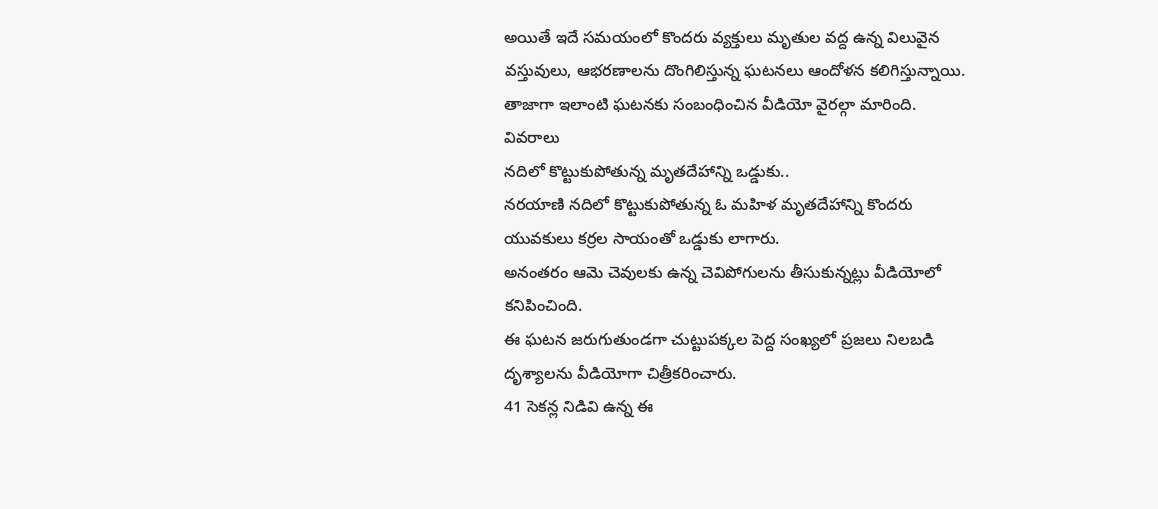అయితే ఇదే సమయంలో కొందరు వ్యక్తులు మృతుల వద్ద ఉన్న విలువైన వస్తువులు, ఆభరణాలను దొంగిలిస్తున్న ఘటనలు ఆందోళన కలిగిస్తున్నాయి. తాజాగా ఇలాంటి ఘటనకు సంబంధించిన వీడియో వైరల్గా మారింది.
వివరాలు
నదిలో కొట్టుకుపోతున్న మృతదేహాన్ని ఒడ్డుకు..
నరయాణి నదిలో కొట్టుకుపోతున్న ఓ మహిళ మృతదేహాన్ని కొందరు యువకులు కర్రల సాయంతో ఒడ్డుకు లాగారు.
అనంతరం ఆమె చెవులకు ఉన్న చెవిపోగులను తీసుకున్నట్లు వీడియోలో కనిపించింది.
ఈ ఘటన జరుగుతుండగా చుట్టుపక్కల పెద్ద సంఖ్యలో ప్రజలు నిలబడి దృశ్యాలను వీడియోగా చిత్రీకరించారు.
41 సెకన్ల నిడివి ఉన్న ఈ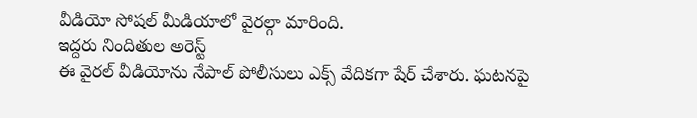వీడియో సోషల్ మీడియాలో వైరల్గా మారింది.
ఇద్దరు నిందితుల అరెస్ట్
ఈ వైరల్ వీడియోను నేపాల్ పోలీసులు ఎక్స్ వేదికగా షేర్ చేశారు. ఘటనపై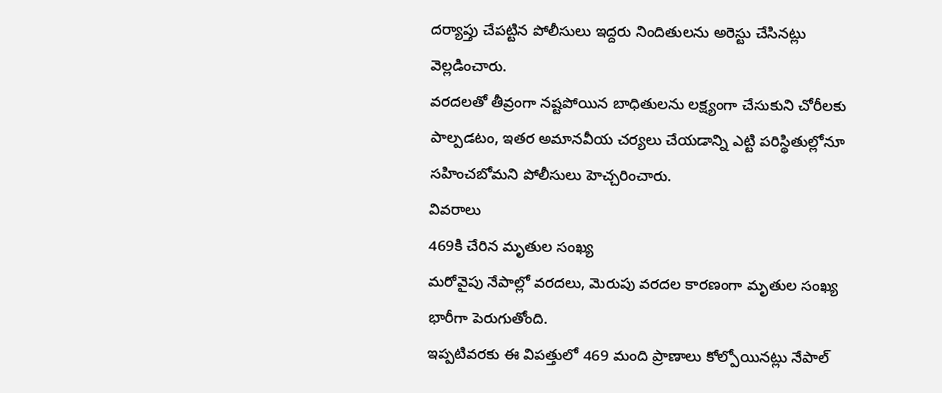దర్యాప్తు చేపట్టిన పోలీసులు ఇద్దరు నిందితులను అరెస్టు చేసినట్లు వెల్లడించారు.
వరదలతో తీవ్రంగా నష్టపోయిన బాధితులను లక్ష్యంగా చేసుకుని చోరీలకు పాల్పడటం, ఇతర అమానవీయ చర్యలు చేయడాన్ని ఎట్టి పరిస్థితుల్లోనూ సహించబోమని పోలీసులు హెచ్చరించారు.
వివరాలు
469కి చేరిన మృతుల సంఖ్య
మరోవైపు నేపాల్లో వరదలు, మెరుపు వరదల కారణంగా మృతుల సంఖ్య భారీగా పెరుగుతోంది.
ఇప్పటివరకు ఈ విపత్తులో 469 మంది ప్రాణాలు కోల్పోయినట్లు నేపాల్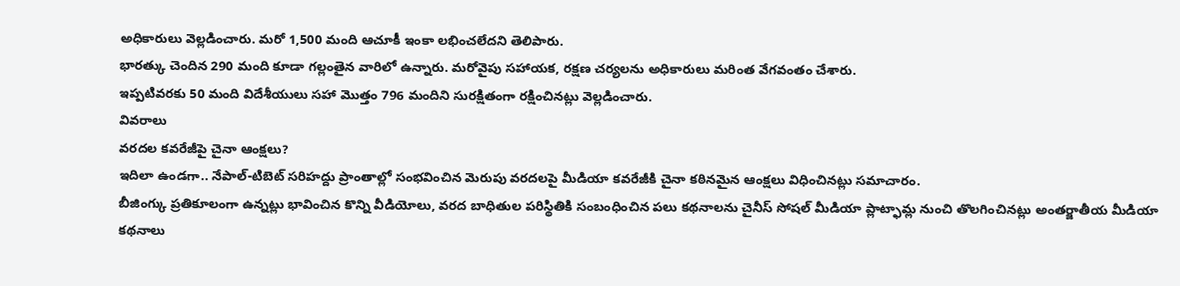అధికారులు వెల్లడించారు. మరో 1,500 మంది ఆచూకీ ఇంకా లభించలేదని తెలిపారు.
భారత్కు చెందిన 290 మంది కూడా గల్లంతైన వారిలో ఉన్నారు. మరోవైపు సహాయక, రక్షణ చర్యలను అధికారులు మరింత వేగవంతం చేశారు.
ఇప్పటివరకు 50 మంది విదేశీయులు సహా మొత్తం 796 మందిని సురక్షితంగా రక్షించినట్లు వెల్లడించారు.
వివరాలు
వరదల కవరేజీపై చైనా ఆంక్షలు?
ఇదిలా ఉండగా.. నేపాల్-టిబెట్ సరిహద్దు ప్రాంతాల్లో సంభవించిన మెరుపు వరదలపై మీడియా కవరేజీకి చైనా కఠినమైన ఆంక్షలు విధించినట్లు సమాచారం.
బీజింగ్కు ప్రతికూలంగా ఉన్నట్లు భావించిన కొన్ని వీడియోలు, వరద బాధితుల పరిస్థితికి సంబంధించిన పలు కథనాలను చైనీస్ సోషల్ మీడియా ప్లాట్ఫామ్ల నుంచి తొలగించినట్లు అంతర్జాతీయ మీడియా కథనాలు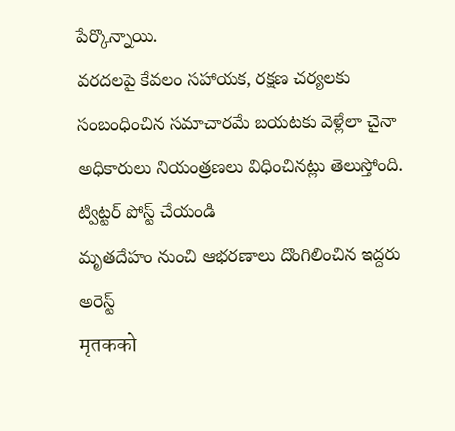పేర్కొన్నాయి.
వరదలపై కేవలం సహాయక, రక్షణ చర్యలకు సంబంధించిన సమాచారమే బయటకు వెళ్లేలా చైనా అధికారులు నియంత్రణలు విధించినట్లు తెలుస్తోంది.
ట్విట్టర్ పోస్ట్ చేయండి
మృతదేహం నుంచి ఆభరణాలు దొంగిలించిన ఇద్దరు అరెస్ట్
मृतकको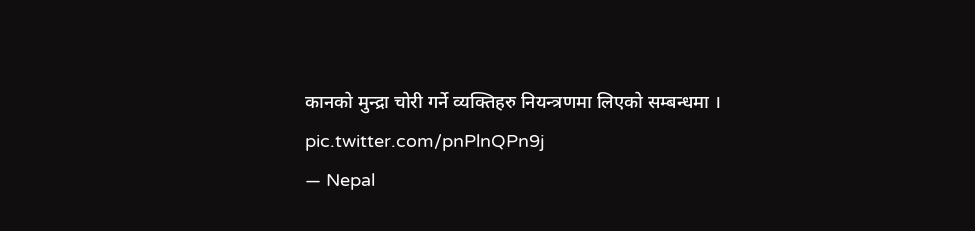कानको मुन्द्रा चोरी गर्ने व्यक्तिहरु नियन्त्रणमा लिएको सम्बन्धमा । pic.twitter.com/pnPlnQPn9j
— Nepal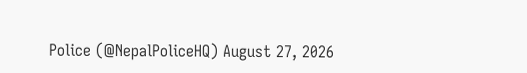Police (@NepalPoliceHQ) August 27, 2026